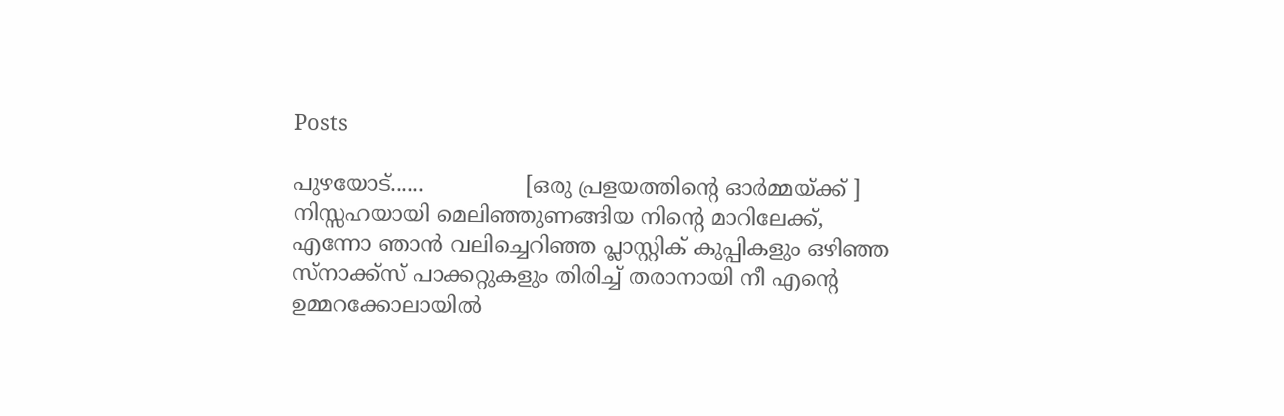Posts

പുഴയോട്......               [ഒരു പ്രളയത്തിന്റെ ഓർമ്മയ്ക്ക് ] നിസ്സഹയായി മെലിഞ്ഞുണങ്ങിയ നിന്റെ മാറിലേക്ക്, എന്നോ ഞാൻ വലിച്ചെറിഞ്ഞ പ്ലാസ്റ്റിക് കുപ്പികളും ഒഴിഞ്ഞ സ്നാക്ക്സ് പാക്കറ്റുകളും തിരിച്ച് തരാനായി നീ എന്റെ ഉമ്മറക്കോലായിൽ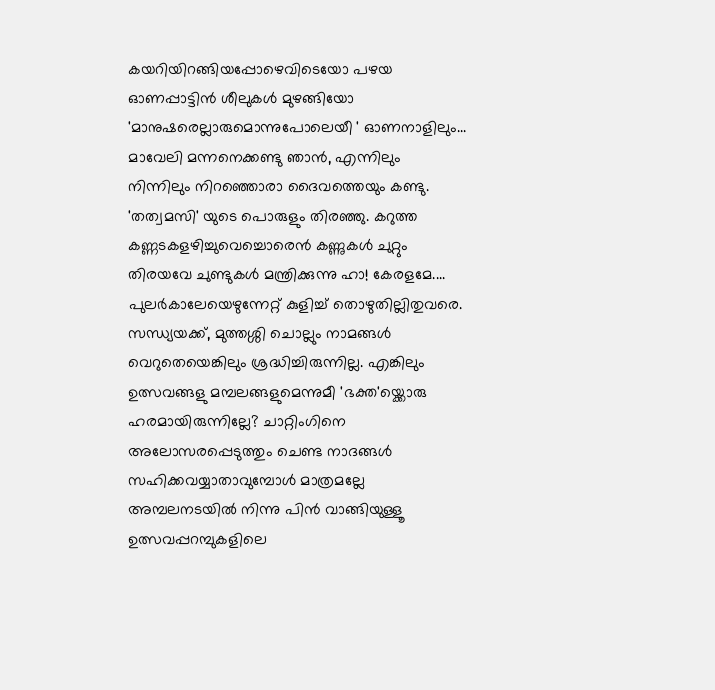കയറിയിറങ്ങിയപ്പോഴെവിടെയോ പഴയ ഓണപ്പാട്ടിൻ ശീലുകൾ മുഴങ്ങിയോ 'മാനുഷരെല്ലാരുമൊന്നുപോലെയീ ' ഓണനാളിലും... മാവേലി മന്നനെക്കണ്ടു ഞാൻ, എന്നിലും നിന്നിലും നിറഞ്ഞൊരാ ദൈവത്തെയും കണ്ടു. 'തത്വമസി' യുടെ പൊരുളും തിരഞ്ഞു. കറുത്ത കണ്ണടകളഴിച്ചുവെച്ചൊരെൻ കണ്ണുകൾ ചുറ്റും തിരയവേ ചുണ്ടുകൾ മന്ത്രിക്കുന്നു ഹാ! കേരളമേ....
പുലർകാലേയെഴുന്നേറ്റ് കുളിച്ച് തൊഴുതില്ലിതുവരെ. സന്ധ്യയക്ക്, മുത്തശ്ശി ചൊല്ലും നാമങ്ങൾ വെറുതെയെങ്കിലും ശ്രദ്ധിച്ചിരുന്നില്ല. എങ്കിലും ഉത്സവങ്ങളു മമ്പലങ്ങളുമെന്നുമീ 'ഭക്ത'യ്ക്കൊരു ഹരമായിരുന്നില്ലേ? ചാറ്റിംഗിനെ അലോസരപ്പെടുത്തും ചെണ്ട നാദങ്ങൾ സഹിക്കവയ്യാതാവുമ്പോൾ മാത്രമല്ലേ അമ്പലനടയിൽ നിന്നു പിൻ വാങ്ങിയുള്ളൂ ഉത്സവപ്പറമ്പുകളിലെ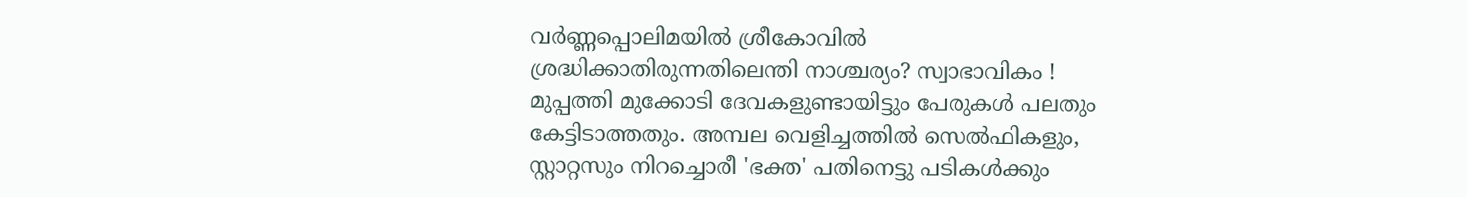വർണ്ണപ്പൊലിമയിൽ ശ്രീകോവിൽ ശ്രദ്ധിക്കാതിരുന്നതിലെന്തി നാശ്ചര്യം? സ്വാഭാവികം ! മുപ്പത്തി മുക്കോടി ദേവകളുണ്ടായിട്ടും പേരുകൾ പലതും കേട്ടിടാത്തതും. അമ്പല വെളിച്ചത്തിൽ സെൽഫികളും, സ്റ്റാറ്റസും നിറച്ചൊരീ 'ഭക്ത' പതിനെട്ടു പടികൾക്കും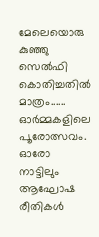മേലെയൊരു കുഞ്ഞു സെൽഫി കൊതിച്ചതിൽ മാത്രം......
ഓർമ്മകളിലെ പൂരോത്സവം. ഓരോ നാട്ടിലും ആഘോഷ രീതികൾ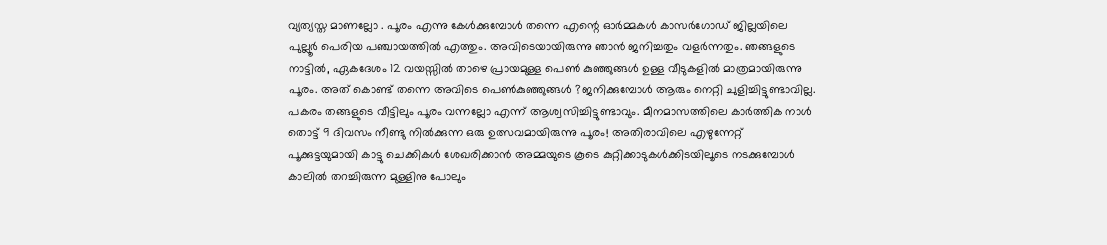വ്യത്യസ്ത മാണല്ലോ . പൂരം എന്നു കേൾക്കുമ്പോൾ തന്നെ എന്റെ ഓർമ്മകൾ കാസർഗോഡ് ജില്ലയിലെ പുല്ലൂർ പെരിയ പഞ്ചായത്തിൽ എത്തും. അവിടെയായിരുന്നു ഞാൻ ജനിച്ചതും വളർന്നതും. ഞങ്ങളുടെ നാട്ടിൽ, ഏകദേശം 12 വയസ്സിൽ താഴെ പ്രായമുള്ള പെൺ കുഞ്ഞുങ്ങൾ ഉള്ള വീടുകളിൽ മാത്രമായിരുന്നു പൂരം. അത് കൊണ്ട് തന്നെ അവിടെ പെൺകുഞ്ഞുങ്ങൾ ?ജനിക്കുമ്പോൾ ആരും നെറ്റി ചുളിച്ചിട്ടുണ്ടാവില്ല. പകരം തങ്ങളുടെ വീട്ടിലും പൂരം വന്നല്ലോ എന്ന് ആശ്വസിച്ചിട്ടുണ്ടാവും. മീനമാസത്തിലെ കാർത്തിക നാൾ തൊട്ട് 9 ദിവസം നീണ്ടു നിൽക്കുന്ന ഒരു ഉത്സവമായിരുന്നു പൂരം! അതിരാവിലെ എഴുന്നേറ്റ് പൂക്കുട്ടയുമായി കാട്ടു ചെക്കികൾ ശേഖരിക്കാൻ അമ്മയുടെ കൂടെ കുറ്റിക്കാടുകൾക്കിടയിലൂടെ നടക്കുമ്പോൾ കാലിൽ തറച്ചിരുന്ന മുള്ളിനു പോലും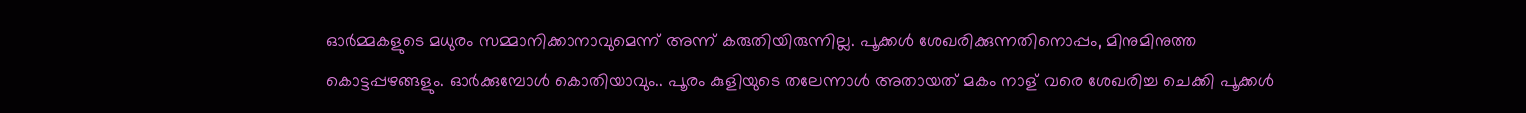ഓർമ്മകളുടെ മധുരം സമ്മാനിക്കാനാവുമെന്ന് അന്ന് കരുതിയിരുന്നില്ല. പൂക്കൾ ശേഖരിക്കുന്നതിനൊപ്പം, മിനുമിനുത്ത കൊട്ടപ്പഴങ്ങളും. ഓർക്കുമ്പോൾ കൊതിയാവും.. പൂരം കുളിയുടെ തലേന്നാൾ അതായത് മകം നാള് വരെ ശേഖരിച്ച ചെക്കി പൂക്കൾ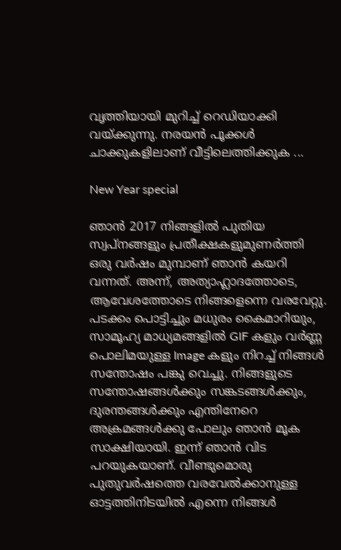വൃത്തിയായി മുറിച്ച് റെഡിയാക്കി വയ്ക്കുന്നു. നരയൻ പൂക്കൾ ചാക്കുകളിലാണ് വീട്ടിലെത്തിക്കുക ...

New Year special

ഞാൻ 2017 നിങ്ങളിൽ പുതിയ സ്വപ്നങ്ങളും പ്രതീക്ഷകളുമുണർത്തി ഒരു വർഷം മുമ്പാണ് ഞാൻ കയറി വന്നത്. അന്ന്, അത്യാഹ്ലാദത്തോടെ, ആവേശത്തോടെ നിങ്ങളെന്നെ വരവേറ്റു. പടക്കം പൊട്ടിച്ചും മധുരം കൈമാറിയും, സാമൂഹ്യ മാധ്യമങ്ങളിൽ GIF കളും വർണ്ണ പൊലിമയുള്ള Image കളും നിറച്ച് നിങ്ങൾ സന്തോഷം പങ്കു വെച്ചു. നിങ്ങളുടെ സന്തോഷങ്ങൾക്കും സങ്കടങ്ങൾക്കും, ദുരന്തങ്ങൾക്കും എന്തിനേറെ അക്രമങ്ങൾക്കു പോലും ഞാൻ മൂക സാക്ഷിയായി. ഇന്ന് ഞാൻ വിട പറയുകയാണ്. വീണ്ടുമൊരു പുതുവർഷത്തെ വരവേൽക്കാനുള്ള ഓട്ടത്തിനിടയിൽ എന്നെ നിങ്ങൾ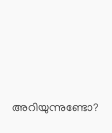അറിയുന്നുണ്ടോ?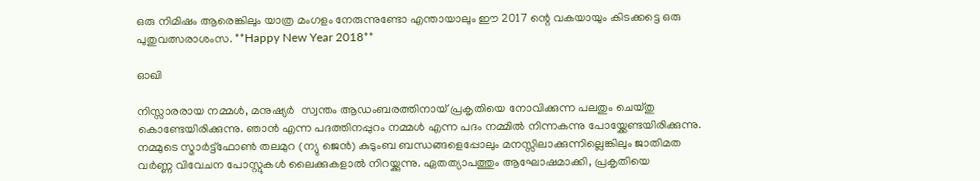ഒരു നിമിഷം ആരെങ്കിലും യാത്ര മംഗളം നേരുന്നുണ്ടോ എന്തായാലും ഈ 2017 ന്റെ വകയായും കിടക്കട്ടെ ഒരു പുതുവത്സരാശംസ. **Happy New Year 2018**

ഓഖി

നിസ്സാരരായ നമ്മള്‍, മനുഷ്യര്‍  സ്വന്തം ആ‍ഡംബരത്തിനായ് പ്രകൃതിയെ നോവിക്കുന്ന പലതും ചെയ്തു കൊണ്ടേയിരിക്കുന്നു. ഞാന്‍ എന്ന പദത്തിനപ്പുറം നമ്മള്‍ എന്ന പദം നമ്മില്‍ നിന്നകന്നു പോയ്ക്കേണ്ടയിരിക്കുന്നു. നമ്മുടെ സ്മാര്‍ട്ട്ഫോണ്‍ തലമുറ (ന്യു ജെന്‍) കുടുംബ ബന്ധങ്ങളെപ്പോലും മനസ്സിലാക്കുന്നില്ലെങ്കിലും ജാതിമത വര്‍ണ്ണ വിവേചന പോസ്റ്റുകള്‍ ലൈക്കുകളാല്‍ നിറയ്ക്കുന്നു. ഏതത്യാപത്തും ആഘോ‍‍ഷമാക്കി, പ്രകൃതിയെ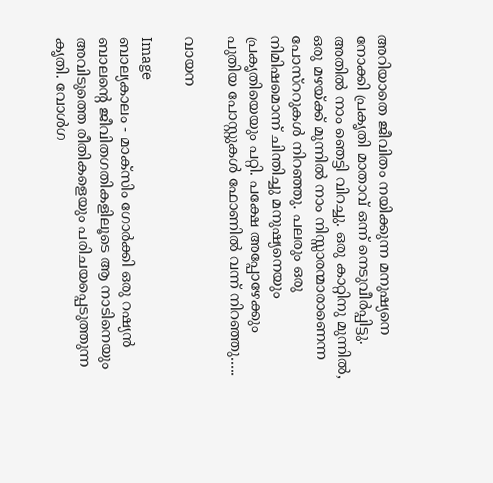അറിയാതെ ജീവിതം നയിക്കുന്ന മനുഷ്യനെ നോക്കി പ്രക‍ൃതി മാതാവ് ഒന്ന് നെടുവീര്‍പ്പിട്ടു. അതില്‍ നാം ഞെട്ടി വിറച്ചു. ഒരു കാറ്റിനു മുന്നില്‍, ഒരു മഴയ്ക്ക് മുന്നില്‍ നാം നിസ്സാരന്മാരാണെന്ന പോസ്ററുകള്‍ നിറഞ്ഞു. പലരും ഒരു നിമിഷമൊന്ന് ചിന്തിച്ചു മനുഷ്യനെയും പ്രകൃതിയെയും പറ്റി. പക്ഷേ അപ്പോഴേക്കും പുതിയ പോസ്റ്റുകള്‍ ഫോണില്‍ വന്ന് നിറഞ്ഞു.....

വായന

Image
ബാല്യകാലം - മാക്സിം ഗോര്‍ക്കി ഒരു റഷ്യന്‍ ബാലന്റെ ജീവിതഗതികളിലൂടെ ആ നാടിനെയും അവിടുത്തെ രീതികളെയും പരിചയപ്പെടുത്തുന്ന കൃതി. വോള്‍ഗ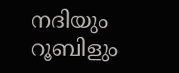നദിയും റൂബിളും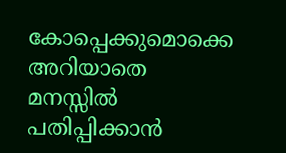കോപ്പെക്കുമൊക്കെ അറിയാതെ മനസ്സില്‍ പതിപ്പിക്കാന്‍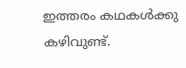ഇത്തരം കഥകള്‍ക്കു കഴിവുണ്ട്.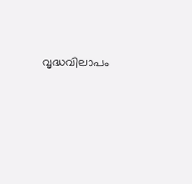വൃദ്ധവിലാപം